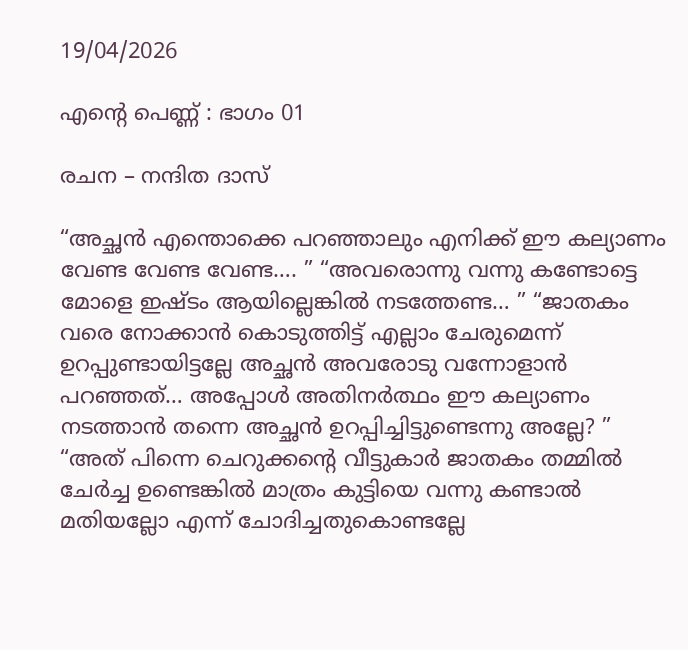19/04/2026

എന്റെ പെണ്ണ് : ഭാഗം 01

രചന – നന്ദിത ദാസ്

“അച്ഛൻ എന്തൊക്കെ പറഞ്ഞാലും എനിക്ക് ഈ കല്യാണം വേണ്ട വേണ്ട വേണ്ട…. ” “അവരൊന്നു വന്നു കണ്ടോട്ടെ മോളെ ഇഷ്ടം ആയില്ലെങ്കിൽ നടത്തേണ്ട… ” “ജാതകം വരെ നോക്കാൻ കൊടുത്തിട്ട് എല്ലാം ചേരുമെന്ന് ഉറപ്പുണ്ടായിട്ടല്ലേ അച്ഛൻ അവരോടു വന്നോളാൻ പറഞ്ഞത്… അപ്പോൾ അതിനർത്ഥം ഈ കല്യാണം നടത്താൻ തന്നെ അച്ഛൻ ഉറപ്പിച്ചിട്ടുണ്ടെന്നു അല്ലേ? ” “അത് പിന്നെ ചെറുക്കന്റെ വീട്ടുകാർ ജാതകം തമ്മിൽ ചേർച്ച ഉണ്ടെങ്കിൽ മാത്രം കുട്ടിയെ വന്നു കണ്ടാൽ മതിയല്ലോ എന്ന് ചോദിച്ചതുകൊണ്ടല്ലേ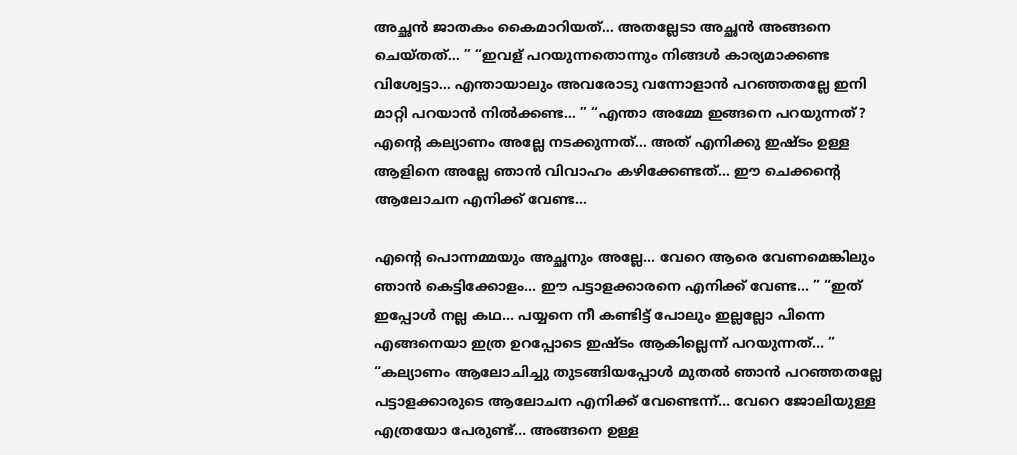അച്ഛൻ ജാതകം കൈമാറിയത്… അതല്ലേടാ അച്ഛൻ അങ്ങനെ ചെയ്തത്… ” “ഇവള് പറയുന്നതൊന്നും നിങ്ങൾ കാര്യമാക്കണ്ട വിശ്വേട്ടാ… എന്തായാലും അവരോടു വന്നോളാൻ പറഞ്ഞതല്ലേ ഇനി മാറ്റി പറയാൻ നിൽക്കണ്ട… ” “എന്താ അമ്മേ ഇങ്ങനെ പറയുന്നത്? എന്റെ കല്യാണം അല്ലേ നടക്കുന്നത്… അത് എനിക്കു ഇഷ്ടം ഉള്ള ആളിനെ അല്ലേ ഞാൻ വിവാഹം കഴിക്കേണ്ടത്… ഈ ചെക്കന്റെ ആലോചന എനിക്ക് വേണ്ട…

എന്റെ പൊന്നമ്മയും അച്ഛനും അല്ലേ… വേറെ ആരെ വേണമെങ്കിലും ഞാൻ കെട്ടിക്കോളം… ഈ പട്ടാളക്കാരനെ എനിക്ക് വേണ്ട… ” “ഇത് ഇപ്പോൾ നല്ല കഥ… പയ്യനെ നീ കണ്ടിട്ട് പോലും ഇല്ലല്ലോ പിന്നെ എങ്ങനെയാ ഇത്ര ഉറപ്പോടെ ഇഷ്ടം ആകില്ലെന്ന് പറയുന്നത്… ” “കല്യാണം ആലോചിച്ചു തുടങ്ങിയപ്പോൾ മുതൽ ഞാൻ പറഞ്ഞതല്ലേ പട്ടാളക്കാരുടെ ആലോചന എനിക്ക് വേണ്ടെന്ന്… വേറെ ജോലിയുള്ള എത്രയോ പേരുണ്ട്… അങ്ങനെ ഉള്ള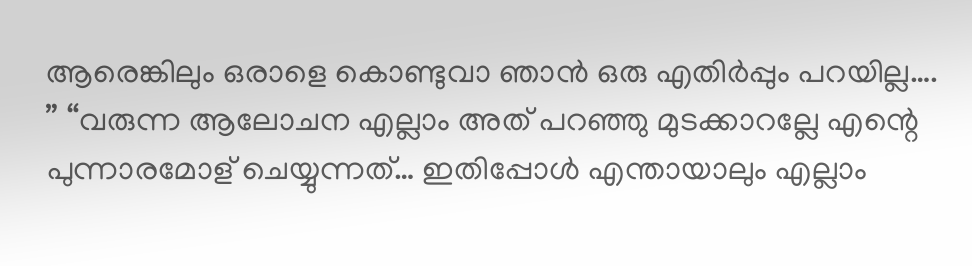ആരെങ്കിലും ഒരാളെ കൊണ്ടുവാ ഞാൻ ഒരു എതിർപ്പും പറയില്ല…. ” “വരുന്ന ആലോചന എല്ലാം അത് പറഞ്ഞു മുടക്കാറല്ലേ എന്റെ പുന്നാരമോള് ചെയ്യുന്നത്… ഇതിപ്പോൾ എന്തായാലും എല്ലാം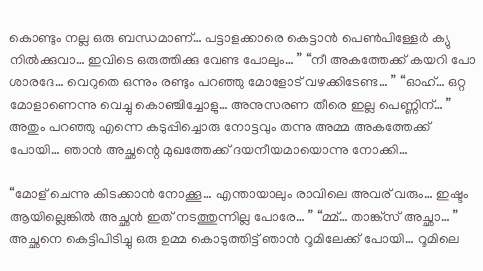കൊണ്ടും നല്ല ഒരു ബന്ധമാണ്… പട്ടാളക്കാരെ കെട്ടാൻ പെൺപിള്ളേർ ക്യു നിൽക്കുവാ… ഇവിടെ ഒരുത്തിക്കു വേണ്ട പോലും… ” “നീ അകത്തേക്ക് കയറി പോ ശാരദേ… വെറുതെ ഒന്നും രണ്ടും പറഞ്ഞു മോളോട് വഴക്കിടേണ്ട… ” “ഓഹ്… ഒറ്റ മോളാണെന്നു വെച്ചു കൊഞ്ചിച്ചോളു… അനുസരണ തീരെ ഇല്ല പെണ്ണിന്… ” അതും പറഞ്ഞു എന്നെ കടുപ്പിച്ചൊരു നോട്ടവും തന്നു അമ്മ അകത്തേക്ക് പോയി… ഞാൻ അച്ഛന്റെ മുഖത്തേക്ക് ദയനീയമായൊന്നു നോക്കി…

“മോള് ചെന്നു കിടക്കാൻ നോക്കൂ… എന്തായാലും രാവിലെ അവര് വരും… ഇഷ്ടം ആയില്ലെങ്കിൽ അച്ഛൻ ഇത് നടത്തുന്നില്ല പോരേ… ” “മ്മ്… താങ്ക്സ് അച്ഛാ… ” അച്ഛനെ കെട്ടിപിടിച്ചു ഒരു ഉമ്മ കൊടുത്തിട്ട് ഞാൻ റൂമിലേക്ക്‌ പോയി… റൂമിലെ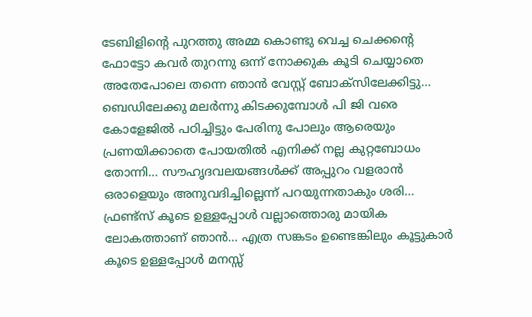ടേബിളിന്റെ പുറത്തു അമ്മ കൊണ്ടു വെച്ച ചെക്കന്റെ ഫോട്ടോ കവർ തുറന്നു ഒന്ന് നോക്കുക കൂടി ചെയ്യാതെ അതേപോലെ തന്നെ ഞാൻ വേസ്റ്റ് ബോക്സിലേക്കിട്ടു… ബെഡിലേക്കു മലർന്നു കിടക്കുമ്പോൾ പി ജി വരെ കോളേജിൽ പഠിച്ചിട്ടും പേരിനു പോലും ആരെയും പ്രണയിക്കാതെ പോയതിൽ എനിക്ക് നല്ല കുറ്റബോധം തോന്നി… സൗഹൃദവലയങ്ങൾക്ക് അപ്പുറം വളരാൻ ഒരാളെയും അനുവദിച്ചില്ലെന്ന് പറയുന്നതാകും ശരി… ഫ്രണ്ട്‌സ് കൂടെ ഉള്ളപ്പോൾ വല്ലാത്തൊരു മായിക ലോകത്താണ് ഞാൻ… എത്ര സങ്കടം ഉണ്ടെങ്കിലും കൂട്ടുകാർ കൂടെ ഉള്ളപ്പോൾ മനസ്സ്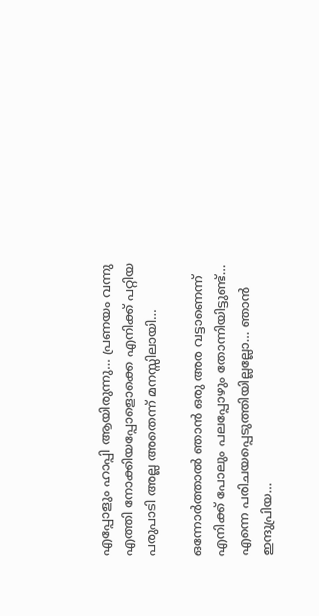എപ്പോളും ഹാപ്പി ആയിരുന്നു… പ്രണയം വന്നു എത്തി നോക്കിയപ്പോളൊക്കെ എനിക്ക് പറ്റിയ പരുപാടി അല്ല അതെന്ന് മനസ്സിലായി…

ഒന്നോർത്താൽ ഞാൻ ഒരു അര വട്ടാണെന്ന് എനിക്ക് പോലും പലപ്പോഴും തോന്നിയിട്ടുണ്ട്… എന്നെ പരിചയപ്പെടുത്തിയില്ലല്ലോ… ഞാൻ ഇന്ദുപ്രിയ…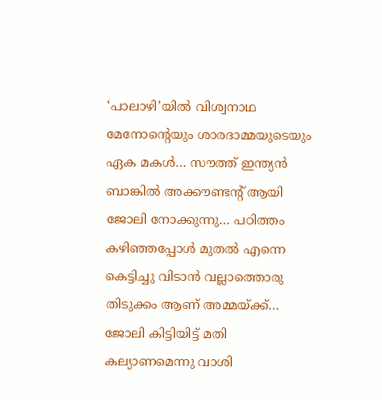‘പാലാഴി’യിൽ വിശ്വനാഥ മേനോന്റെയും ശാരദാമ്മയുടെയും ഏക മകൾ… സൗത്ത് ഇന്ത്യൻ ബാങ്കിൽ അക്കൗണ്ടന്റ് ആയി ജോലി നോക്കുന്നു… പഠിത്തം കഴിഞ്ഞപ്പോൾ മുതൽ എന്നെ കെട്ടിച്ചു വിടാൻ വല്ലാത്തൊരു തിടുക്കം ആണ് അമ്മയ്ക്ക്… ജോലി കിട്ടിയിട്ട് മതി കല്യാണമെന്നു വാശി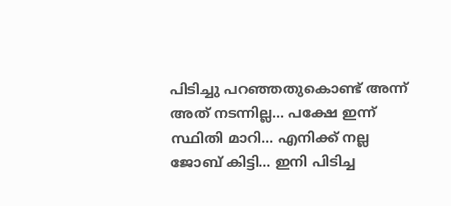പിടിച്ചു പറഞ്ഞതുകൊണ്ട് അന്ന് അത് നടന്നില്ല… പക്ഷേ ഇന്ന് സ്ഥിതി മാറി… എനിക്ക് നല്ല ജോബ് കിട്ടി… ഇനി പിടിച്ച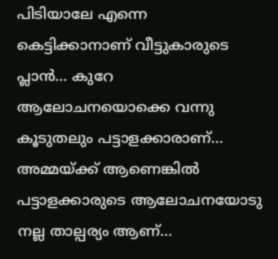പിടിയാലേ എന്നെ കെട്ടിക്കാനാണ് വീട്ടുകാരുടെ പ്ലാൻ… കുറേ ആലോചനയൊക്കെ വന്നു കൂടുതലും പട്ടാളക്കാരാണ്… അമ്മയ്ക്ക് ആണെങ്കിൽ പട്ടാളക്കാരുടെ ആലോചനയോടു നല്ല താല്പര്യം ആണ്…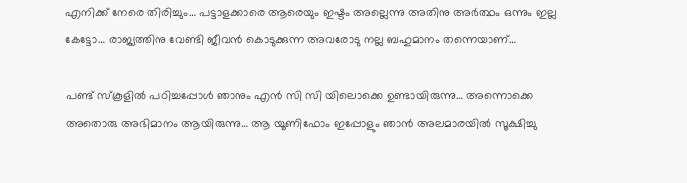എനിക്ക് നേരെ തിരിച്ചും… പട്ടാളക്കാരെ ആരെയും ഇഷ്ടം അല്ലെന്നു അതിനു അർത്ഥം ഒന്നും ഇല്ല കേട്ടോ… രാജ്യത്തിനു വേണ്ടി ജീവൻ കൊടുക്കുന്ന അവരോടു നല്ല ബഹുമാനം തന്നെയാണ്…

പണ്ട് സ്കൂളിൽ പഠിച്ചപ്പോൾ ഞാനും എൻ സി സി യിലൊക്കെ ഉണ്ടായിരുന്നു… അന്നൊക്കെ അതൊരു അഭിമാനം ആയിരുന്നു… ആ യൂണിഫോം ഇപ്പോളും ഞാൻ അലമാരയിൽ സൂക്ഷിച്ചു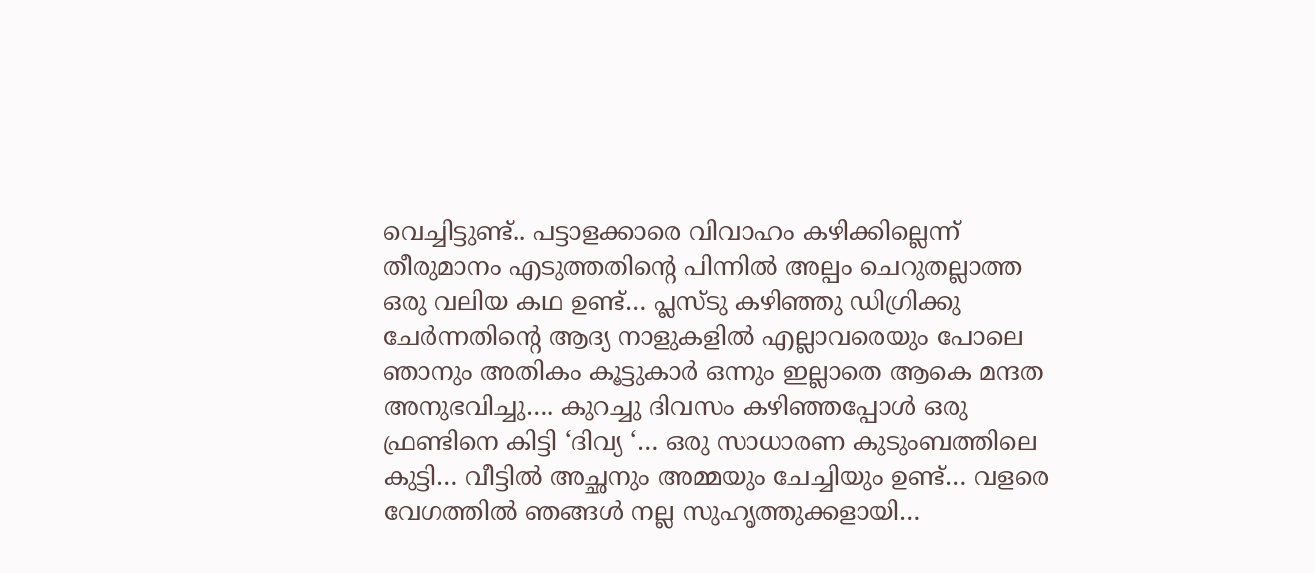വെച്ചിട്ടുണ്ട്.. പട്ടാളക്കാരെ വിവാഹം കഴിക്കില്ലെന്ന് തീരുമാനം എടുത്തതിന്റെ പിന്നിൽ അല്പം ചെറുതല്ലാത്ത ഒരു വലിയ കഥ ഉണ്ട്… പ്ലസ്ടു കഴിഞ്ഞു ഡിഗ്രിക്കു ചേർന്നതിന്റെ ആദ്യ നാളുകളിൽ എല്ലാവരെയും പോലെ ഞാനും അതികം കൂട്ടുകാർ ഒന്നും ഇല്ലാതെ ആകെ മന്ദത അനുഭവിച്ചു…. കുറച്ചു ദിവസം കഴിഞ്ഞപ്പോൾ ഒരു ഫ്രണ്ടിനെ കിട്ടി ‘ദിവ്യ ‘… ഒരു സാധാരണ കുടുംബത്തിലെ കുട്ടി… വീട്ടിൽ അച്ഛനും അമ്മയും ചേച്ചിയും ഉണ്ട്… വളരെ വേഗത്തിൽ ഞങ്ങൾ നല്ല സുഹൃത്തുക്കളായി…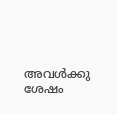അവൾക്കു ശേഷം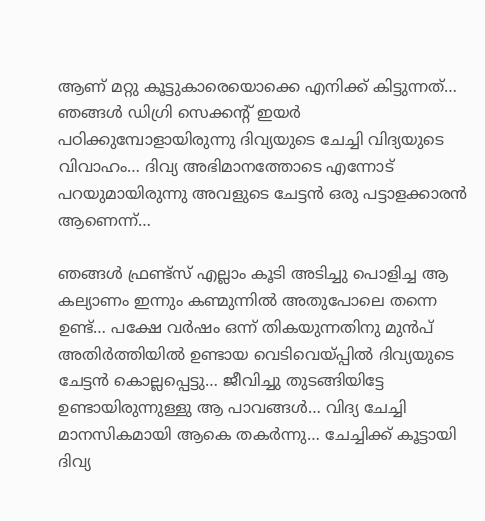ആണ് മറ്റു കൂട്ടുകാരെയൊക്കെ എനിക്ക് കിട്ടുന്നത്… ഞങ്ങൾ ഡിഗ്രി സെക്കന്റ്‌ ഇയർ പഠിക്കുമ്പോളായിരുന്നു ദിവ്യയുടെ ചേച്ചി വിദ്യയുടെ വിവാഹം… ദിവ്യ അഭിമാനത്തോടെ എന്നോട് പറയുമായിരുന്നു അവളുടെ ചേട്ടൻ ഒരു പട്ടാളക്കാരൻ ആണെന്ന്…

ഞങ്ങൾ ഫ്രണ്ട്‌സ് എല്ലാം കൂടി അടിച്ചു പൊളിച്ച ആ കല്യാണം ഇന്നും കണ്മുന്നിൽ അതുപോലെ തന്നെ ഉണ്ട്… പക്ഷേ വർഷം ഒന്ന് തികയുന്നതിനു മുൻപ് അതിർത്തിയിൽ ഉണ്ടായ വെടിവെയ്പ്പിൽ ദിവ്യയുടെ ചേട്ടൻ കൊല്ലപ്പെട്ടു… ജീവിച്ചു തുടങ്ങിയിട്ടേ ഉണ്ടായിരുന്നുള്ളു ആ പാവങ്ങൾ… വിദ്യ ചേച്ചി മാനസികമായി ആകെ തകർന്നു… ചേച്ചിക്ക് കൂട്ടായി ദിവ്യ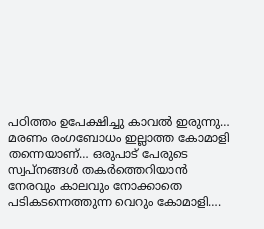പഠിത്തം ഉപേക്ഷിച്ചു കാവൽ ഇരുന്നു… മരണം രംഗബോധം ഇല്ലാത്ത കോമാളി തന്നെയാണ്… ഒരുപാട് പേരുടെ സ്വപ്നങ്ങൾ തകർത്തെറിയാൻ നേരവും കാലവും നോക്കാതെ പടികടന്നെത്തുന്ന വെറും കോമാളി….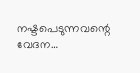നഷ്ടപെടുന്നവന്റെ വേദന…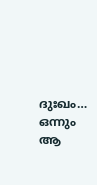ദുഃഖം… ഒന്നും ആ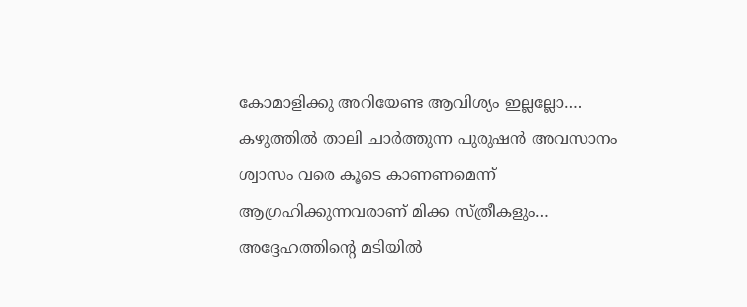കോമാളിക്കു അറിയേണ്ട ആവിശ്യം ഇല്ലല്ലോ…. കഴുത്തിൽ താലി ചാർത്തുന്ന പുരുഷൻ അവസാനം ശ്വാസം വരെ കൂടെ കാണണമെന്ന് ആഗ്രഹിക്കുന്നവരാണ് മിക്ക സ്ത്രീകളും… അദ്ദേഹത്തിന്റെ മടിയിൽ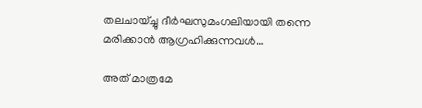തലചായ്ച്ചു ദീർഘസുമംഗലിയായി തന്നെ മരിക്കാൻ ആഗ്രഹിക്കുന്നവൾ…

അത് മാത്രമേ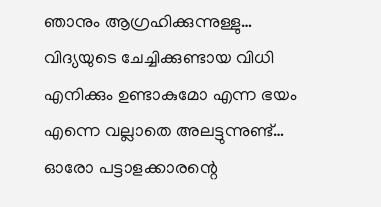ഞാനും ആഗ്രഹിക്കുന്നുള്ളു… വിദ്യയുടെ ചേച്ചിക്കുണ്ടായ വിധി എനിക്കും ഉണ്ടാകുമോ എന്ന ഭയം എന്നെ വല്ലാതെ അലട്ടുന്നുണ്ട്… ഓരോ പട്ടാളക്കാരന്റെ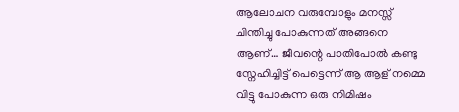ആലോചന വരുമ്പോളും മനസ്സ് ചിന്തിച്ചു പോകുന്നത് അങ്ങനെ ആണ്… ജീവന്റെ പാതിപോൽ കണ്ടു സ്നേഹിച്ചിട്ട് പെട്ടെന്ന് ആ ആള് നമ്മെ വിട്ടു പോകുന്ന ഒരു നിമിഷം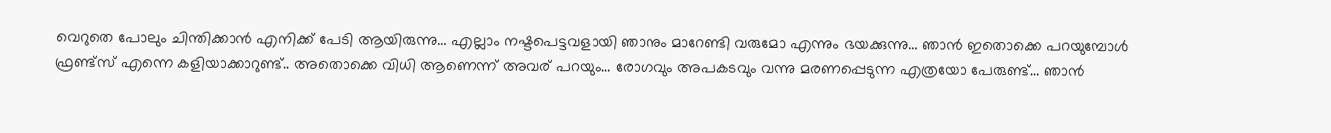വെറുതെ പോലും ചിന്തിക്കാൻ എനിക്ക് പേടി ആയിരുന്നു… എല്ലാം നഷ്ടപെട്ടവളായി ഞാനും മാറേണ്ടി വരുമോ എന്നും ഭയക്കുന്നു… ഞാൻ ഇതൊക്കെ പറയുമ്പോൾ ഫ്രണ്ട്‌സ് എന്നെ കളിയാക്കാറുണ്ട്.. അതൊക്കെ വിധി ആണെന്ന് അവര് പറയും… രോഗവും അപകടവും വന്നു മരണപ്പെടുന്ന എത്രയോ പേരുണ്ട്… ഞാൻ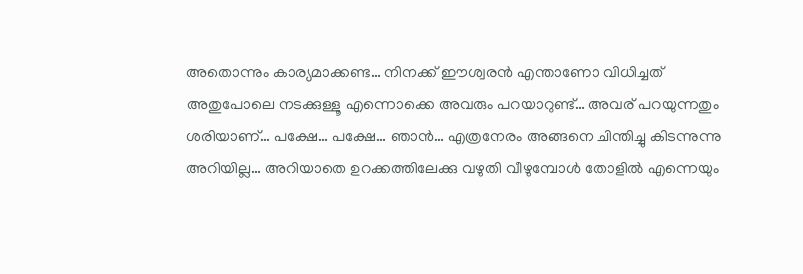അതൊന്നും കാര്യമാക്കണ്ട… നിനക്ക് ഈശ്വരൻ എന്താണോ വിധിച്ചത് അതുപോലെ നടക്കുള്ളൂ എന്നൊക്കെ അവരും പറയാറുണ്ട്… അവര് പറയുന്നതും ശരിയാണ്… പക്ഷേ… പക്ഷേ… ഞാൻ… എത്രനേരം അങ്ങനെ ചിന്തിച്ചു കിടന്നുന്നു അറിയില്ല… അറിയാതെ ഉറക്കത്തിലേക്കു വഴുതി വീഴുമ്പോൾ തോളിൽ എന്നെയും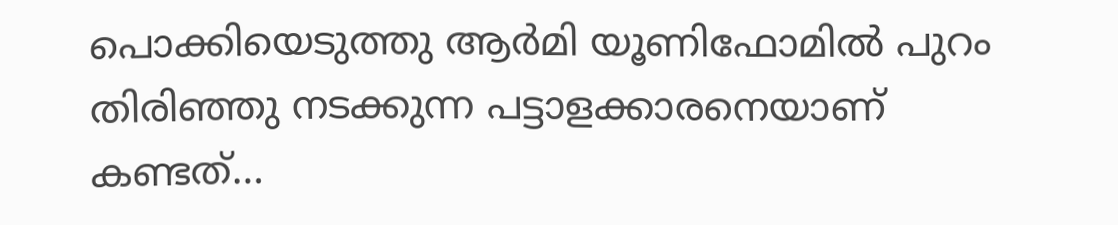പൊക്കിയെടുത്തു ആർമി യൂണിഫോമിൽ പുറം തിരിഞ്ഞു നടക്കുന്ന പട്ടാളക്കാരനെയാണ് കണ്ടത്…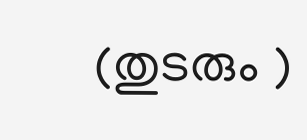(തുടരും )